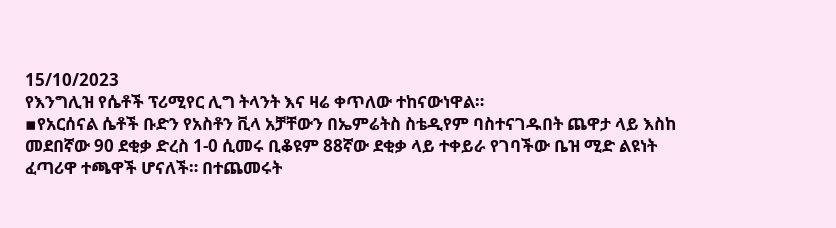15/10/2023
የእንግሊዝ የሴቶች ፕሪሚየር ሊግ ትላንት እና ዛሬ ቀጥለው ተከናውነዋል።
▪የአርሰናል ሴቶች ቡድን የአስቶን ቪላ አቻቸውን በኤምሬትስ ስቴዲየም ባስተናገዱበት ጨዋታ ላይ እስከ መደበኛው 90 ደቂቃ ድረስ 1-0 ሲመሩ ቢቆዩም 88ኛው ደቂቃ ላይ ተቀይራ የገባችው ቤዝ ሚድ ልዩነት ፈጣሪዋ ተጫዋች ሆናለች። በተጨመሩት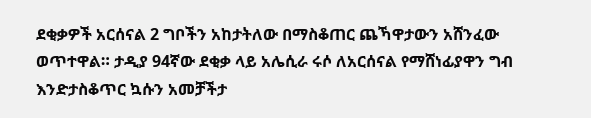ደቂቃዎች አርሰናል 2 ግቦችን አከታትለው በማስቆጠር ጨኻዋታውን አሸንፈው ወጥተዋል። ታዲያ 94ኛው ደቂቃ ላይ አሌሲራ ሩሶ ለአርሰናል የማሸነፊያዋን ግብ እንድታስቆጥር ኳሱን አመቻችታ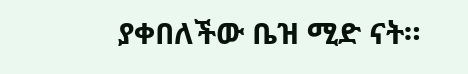ያቀበለችው ቤዝ ሚድ ናት።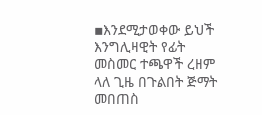▪እንደሚታወቀው ይህች እንግሊዛዊት የፊት መስመር ተጫዋች ረዘም ላለ ጊዜ በጉልበት ጅማት መበጠስ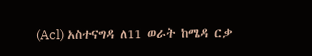(Acl) አስተናግዳ ለ11 ወራት ከሜዳ ርቃ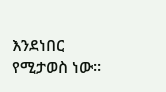እንደነበር የሚታወስ ነው።